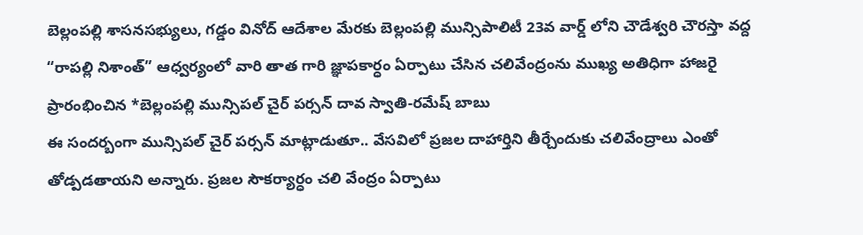బెల్లంపల్లి శాసనసభ్యులు, గడ్డం వినోద్ ఆదేశాల మేరకు బెల్లంపల్లి మున్సిపాలిటీ 23వ వార్డ్ లోని చౌడేశ్వరి చౌరస్తా వద్ద “రాపల్లి నిశాంత్” ఆధ్వర్యంలో వారి తాత గారి జ్ఞాపకార్ధం ఏర్పాటు చేసిన చలివేంద్రంను ముఖ్య అతిధిగా హాజరై ప్రారంభించిన *బెల్లంపల్లి మున్సిపల్ చైర్ పర్సన్ దావ స్వాతి-రమేష్ బాబు
ఈ సందర్బంగా మున్సిపల్ చైర్ పర్సన్ మాట్లాడుతూ.. వేసవిలో ప్రజల దాహార్తిని తీర్చేందుకు చలివేంద్రాలు ఎంతో తోడ్పడతాయని అన్నారు. ప్రజల సౌకర్యార్ధం చలి వేంద్రం ఏర్పాటు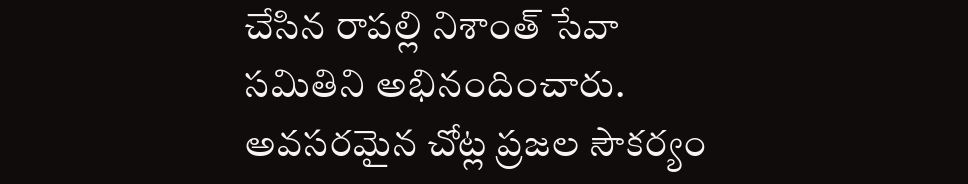చేసిన రాపల్లి నిశాంత్ సేవా సమితిని అభినందించారు. అవసరమైన చోట్ల ప్రజల సౌకర్యం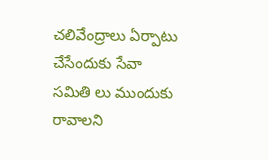చలివేంద్రాలు ఏర్పాటు చేసేందుకు సేవా సమితి లు ముందుకు రావాలని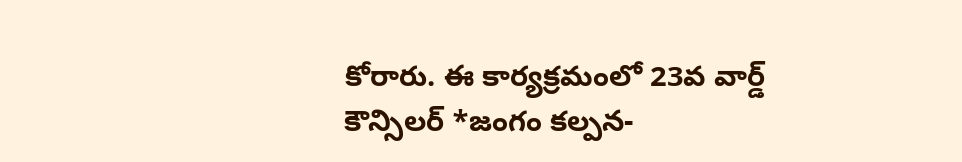కోరారు. ఈ కార్యక్రమంలో 23వ వార్డ్ కౌన్సిలర్ *జంగం కల్పన-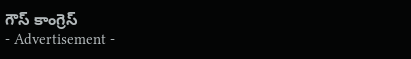గౌస్ కాంగ్రెస్
- Advertisement -